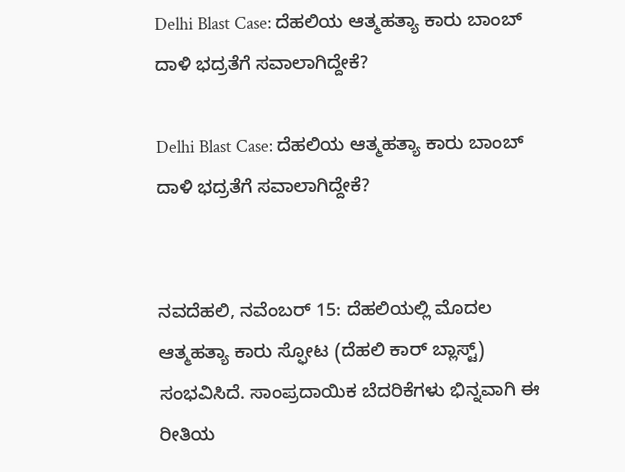Delhi Blast Case: ದೆಹಲಿಯ ಆತ್ಮಹತ್ಯಾ ಕಾರು ಬಾಂಬ್ ದಾಳಿ ಭದ್ರತೆಗೆ ಸವಾಲಾಗಿದ್ದೇಕೆ?

Delhi Blast Case: ದೆಹಲಿಯ ಆತ್ಮಹತ್ಯಾ ಕಾರು ಬಾಂಬ್ ದಾಳಿ ಭದ್ರತೆಗೆ ಸವಾಲಾಗಿದ್ದೇಕೆ?


ನವದೆಹಲಿ, ನವೆಂಬರ್ 15: ದೆಹಲಿಯಲ್ಲಿ ಮೊದಲ ಆತ್ಮಹತ್ಯಾ ಕಾರು ಸ್ಫೋಟ (ದೆಹಲಿ ಕಾರ್ ಬ್ಲಾಸ್ಟ್) ಸಂಭವಿಸಿದೆ. ಸಾಂಪ್ರದಾಯಿಕ ಬೆದರಿಕೆಗಳು ಭಿನ್ನವಾಗಿ ಈ ರೀತಿಯ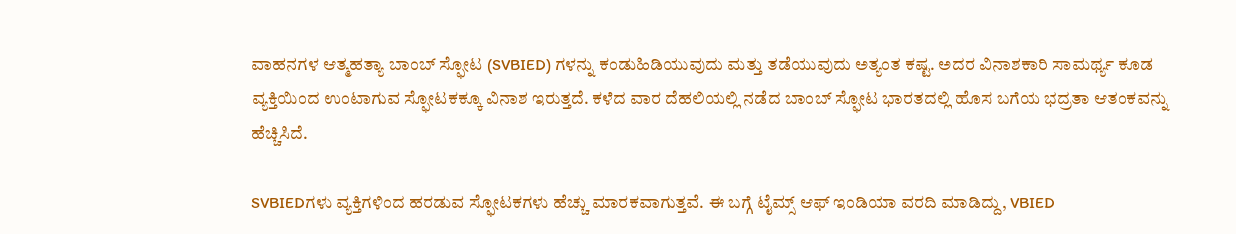ವಾಹನಗಳ ಆತ್ಮಹತ್ಯಾ ಬಾಂಬ್ ಸ್ಫೋಟ (SVBIED) ಗಳನ್ನು ಕಂಡುಹಿಡಿಯುವುದು ಮತ್ತು ತಡೆಯುವುದು ಅತ್ಯಂತ ಕಷ್ಟ. ಅದರ ವಿನಾಶಕಾರಿ ಸಾಮರ್ಥ್ಯ ಕೂಡ ವ್ಯಕ್ತಿಯಿಂದ ಉಂಟಾಗುವ ಸ್ಫೋಟಕಕ್ಕೂ ವಿನಾಶ ಇರುತ್ತದೆ. ಕಳೆದ ವಾರ ದೆಹಲಿಯಲ್ಲಿ ನಡೆದ ಬಾಂಬ್ ಸ್ಫೋಟ ಭಾರತದಲ್ಲಿ ಹೊಸ ಬಗೆಯ ಭದ್ರತಾ ಆತಂಕವನ್ನು ಹೆಚ್ಚಿಸಿದೆ.

SVBIEDಗಳು ವ್ಯಕ್ತಿಗಳಿಂದ ಹರಡುವ ಸ್ಫೋಟಕಗಳು ಹೆಚ್ಚು ಮಾರಕವಾಗುತ್ತವೆ. ಈ ಬಗ್ಗೆ ಟೈಮ್ಸ್ ಆಫ್ ಇಂಡಿಯಾ ವರದಿ ಮಾಡಿದ್ದು, VBIED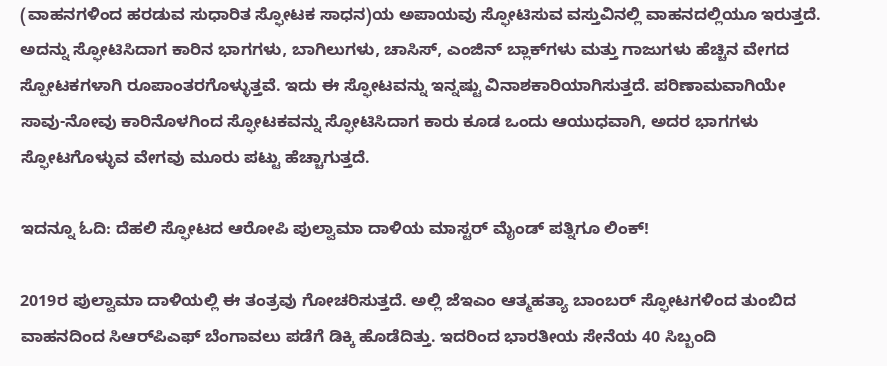(ವಾಹನಗಳಿಂದ ಹರಡುವ ಸುಧಾರಿತ ಸ್ಫೋಟಕ ಸಾಧನ)ಯ ಅಪಾಯವು ಸ್ಫೋಟಿಸುವ ವಸ್ತುವಿನಲ್ಲಿ ವಾಹನದಲ್ಲಿಯೂ ಇರುತ್ತದೆ. ಅದನ್ನು ಸ್ಫೋಟಿಸಿದಾಗ ಕಾರಿನ ಭಾಗಗಳು, ಬಾಗಿಲುಗಳು, ಚಾಸಿಸ್, ಎಂಜಿನ್ ಬ್ಲಾಕ್‌ಗಳು ಮತ್ತು ಗಾಜುಗಳು ಹೆಚ್ಚಿನ ವೇಗದ ಸ್ಪೋಟಕಗಳಾಗಿ ರೂಪಾಂತರಗೊಳ್ಳುತ್ತವೆ. ಇದು ಈ ಸ್ಫೋಟವನ್ನು ಇನ್ನಷ್ಟು ವಿನಾಶಕಾರಿಯಾಗಿಸುತ್ತದೆ. ಪರಿಣಾಮವಾಗಿಯೇ ಸಾವು-ನೋವು ಕಾರಿನೊಳಗಿಂದ ಸ್ಫೋಟಕವನ್ನು ಸ್ಫೋಟಿಸಿದಾಗ ಕಾರು ಕೂಡ ಒಂದು ಆಯುಧವಾಗಿ, ಅದರ ಭಾಗಗಳು ಸ್ಫೋಟಗೊಳ್ಳುವ ವೇಗವು ಮೂರು ಪಟ್ಟು ಹೆಚ್ಚಾಗುತ್ತದೆ.

ಇದನ್ನೂ ಓದಿ: ದೆಹಲಿ ಸ್ಫೋಟದ ಆರೋಪಿ ಪುಲ್ವಾಮಾ ದಾಳಿಯ ಮಾಸ್ಟರ್ ಮೈಂಡ್ ಪತ್ನಿಗೂ ಲಿಂಕ್!

2019ರ ಪುಲ್ವಾಮಾ ದಾಳಿಯಲ್ಲಿ ಈ ತಂತ್ರವು ಗೋಚರಿಸುತ್ತದೆ. ಅಲ್ಲಿ ಜೆಇಎಂ ಆತ್ಮಹತ್ಯಾ ಬಾಂಬರ್ ಸ್ಫೋಟಗಳಿಂದ ತುಂಬಿದ ವಾಹನದಿಂದ ಸಿಆರ್‌ಪಿಎಫ್ ಬೆಂಗಾವಲು ಪಡೆಗೆ ಡಿಕ್ಕಿ ಹೊಡೆದಿತ್ತು. ಇದರಿಂದ ಭಾರತೀಯ ಸೇನೆಯ 40 ಸಿಬ್ಬಂದಿ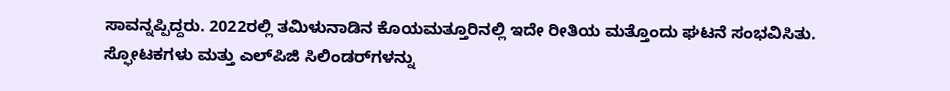ಸಾವನ್ನಪ್ಪಿದ್ದರು. 2022ರಲ್ಲಿ ತಮಿಳುನಾಡಿನ ಕೊಯಮತ್ತೂರಿನಲ್ಲಿ ಇದೇ ರೀತಿಯ ಮತ್ತೊಂದು ಘಟನೆ ಸಂಭವಿಸಿತು. ಸ್ಫೋಟಕಗಳು ಮತ್ತು ಎಲ್‌ಪಿಜಿ ಸಿಲಿಂಡರ್‌ಗಳನ್ನು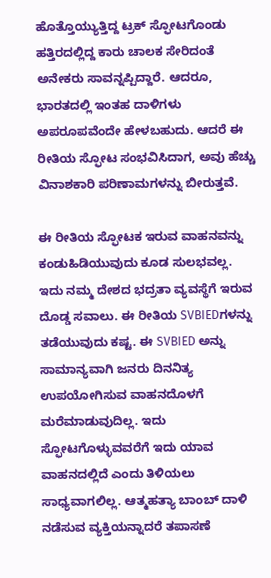ಹೊತ್ತೊಯ್ಯುತ್ತಿದ್ದ ಟ್ರಕ್ ಸ್ಫೋಟಗೊಂಡು ಹತ್ತಿರದಲ್ಲಿದ್ದ ಕಾರು ಚಾಲಕ ಸೇರಿದಂತೆ ಅನೇಕರು ಸಾವನ್ನಪ್ಪಿದ್ದಾರೆ. ಆದರೂ, ಭಾರತದಲ್ಲಿ ಇಂತಹ ದಾಳಿಗಳು ಅಪರೂಪವೆಂದೇ ಹೇಳಬಹುದು. ಆದರೆ ಈ ರೀತಿಯ ಸ್ಫೋಟ ಸಂಭವಿಸಿದಾಗ, ಅವು ಹೆಚ್ಚು ವಿನಾಶಕಾರಿ ಪರಿಣಾಮಗಳನ್ನು ಬೀರುತ್ತವೆ.

ಈ ರೀತಿಯ ಸ್ಫೋಟಕ ಇರುವ ವಾಹನವನ್ನು ಕಂಡುಹಿಡಿಯುವುದು ಕೂಡ ಸುಲಭವಲ್ಲ. ಇದು ನಮ್ಮ ದೇಶದ ಭದ್ರತಾ ವ್ಯವಸ್ಥೆಗೆ ಇರುವ ದೊಡ್ಡ ಸವಾಲು. ಈ ರೀತಿಯ SVBIEDಗಳನ್ನು ತಡೆಯುವುದು ಕಷ್ಟ. ಈ SVBIED ಅನ್ನು ಸಾಮಾನ್ಯವಾಗಿ ಜನರು ದಿನನಿತ್ಯ ಉಪಯೋಗಿಸುವ ವಾಹನದೊಳಗೆ ಮರೆಮಾಡುವುದಿಲ್ಲ. ಇದು ಸ್ಫೋಟಗೊಳ್ಳುವವರೆಗೆ ಇದು ಯಾವ ವಾಹನದಲ್ಲಿದೆ ಎಂದು ತಿಳಿಯಲು ಸಾಧ್ಯವಾಗಲಿಲ್ಲ. ಆತ್ಮಹತ್ಯಾ ಬಾಂಬ್ ದಾಳಿ ನಡೆಸುವ ವ್ಯಕ್ತಿಯನ್ನಾದರೆ ತಪಾಸಣೆ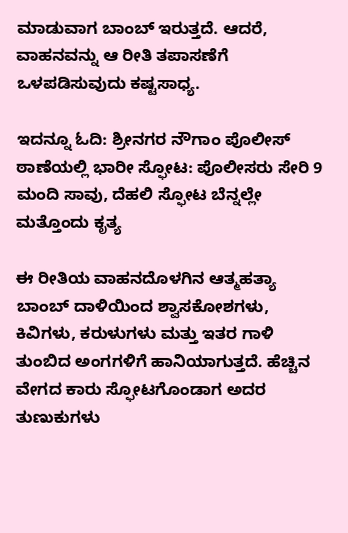ಮಾಡುವಾಗ ಬಾಂಬ್ ಇರುತ್ತದೆ. ಆದರೆ, ವಾಹನವನ್ನು ಆ ರೀತಿ ತಪಾಸಣೆಗೆ ಒಳಪಡಿಸುವುದು ಕಷ್ಟಸಾಧ್ಯ.

ಇದನ್ನೂ ಓದಿ: ಶ್ರೀನಗರ ನೌಗಾಂ ಪೊಲೀಸ್ ಠಾಣೆಯಲ್ಲಿ ಭಾರೀ ಸ್ಫೋಟ: ಪೊಲೀಸರು ಸೇರಿ 9 ಮಂದಿ ಸಾವು, ದೆಹಲಿ ಸ್ಫೋಟ ಬೆನ್ನಲ್ಲೇ ಮತ್ತೊಂದು ಕೃತ್ಯ

ಈ ರೀತಿಯ ವಾಹನದೊಳಗಿನ ಆತ್ಮಹತ್ಯಾ ಬಾಂಬ್ ದಾಳಿಯಿಂದ ಶ್ವಾಸಕೋಶಗಳು, ಕಿವಿಗಳು, ಕರುಳುಗಳು ಮತ್ತು ಇತರ ಗಾಳಿ ತುಂಬಿದ ಅಂಗಗಳಿಗೆ ಹಾನಿಯಾಗುತ್ತದೆ. ಹೆಚ್ಚಿನ ವೇಗದ ಕಾರು ಸ್ಫೋಟಗೊಂಡಾಗ ಅದರ ತುಣುಕುಗಳು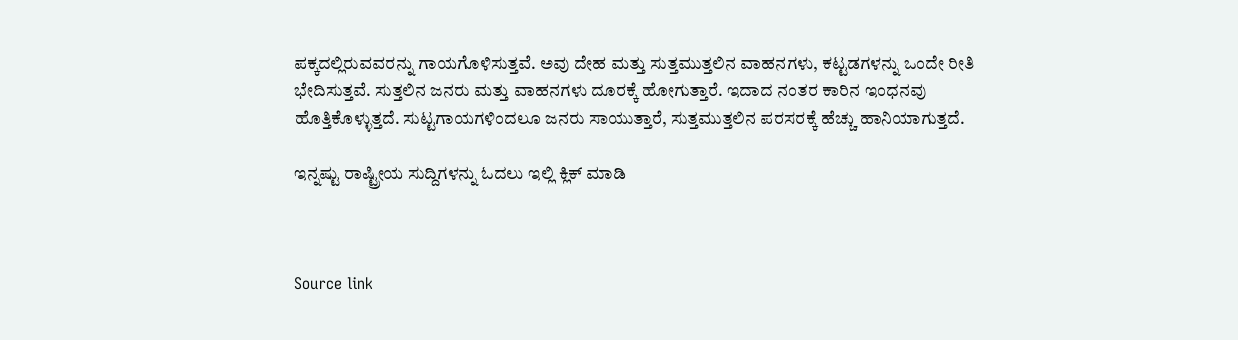ಪಕ್ಕದಲ್ಲಿರುವವರನ್ನು ಗಾಯಗೊಳಿಸುತ್ತವೆ. ಅವು ದೇಹ ಮತ್ತು ಸುತ್ತಮುತ್ತಲಿನ ವಾಹನಗಳು, ಕಟ್ಟಡಗಳನ್ನು ಒಂದೇ ರೀತಿ ಭೇದಿಸುತ್ತವೆ. ಸುತ್ತಲಿನ ಜನರು ಮತ್ತು ವಾಹನಗಳು ದೂರಕ್ಕೆ ಹೋಗುತ್ತಾರೆ. ಇದಾದ ನಂತರ ಕಾರಿನ ಇಂಧನವು ಹೊತ್ತಿಕೊಳ್ಳುತ್ತದೆ. ಸುಟ್ಟಗಾಯಗಳಿಂದಲೂ ಜನರು ಸಾಯುತ್ತಾರೆ, ಸುತ್ತಮುತ್ತಲಿನ ಪರಸರಕ್ಕೆ ಹೆಚ್ಚು ಹಾನಿಯಾಗುತ್ತದೆ.

ಇನ್ನಷ್ಟು ರಾಷ್ಟ್ರೀಯ ಸುದ್ದಿಗಳನ್ನು ಓದಲು ಇಲ್ಲಿ ಕ್ಲಿಕ್ ಮಾಡಿ



Source link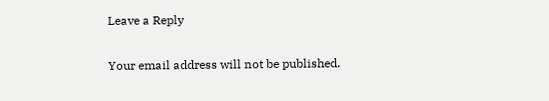Leave a Reply

Your email address will not be published.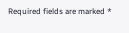Required fields are marked *